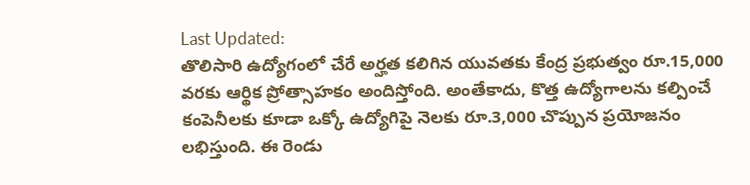Last Updated:
తొలిసారి ఉద్యోగంలో చేరే అర్హత కలిగిన యువతకు కేంద్ర ప్రభుత్వం రూ.15,000 వరకు ఆర్థిక ప్రోత్సాహకం అందిస్తోంది. అంతేకాదు, కొత్త ఉద్యోగాలను కల్పించే కంపెనీలకు కూడా ఒక్కో ఉద్యోగిపై నెలకు రూ.3,000 చొప్పున ప్రయోజనం లభిస్తుంది. ఈ రెండు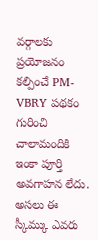వర్గాలకు ప్రయోజనం కల్పించే PM-VBRY పథకం గురించి చాలామందికి ఇంకా పూర్తి అవగాహన లేదు. అసలు ఈ స్కీమ్కు ఎవరు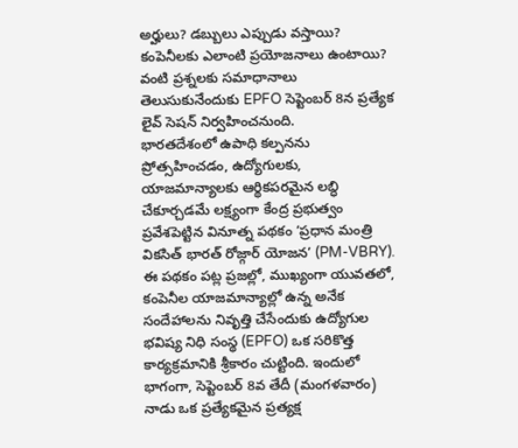అర్హులు? డబ్బులు ఎప్పుడు వస్తాయి? కంపెనీలకు ఎలాంటి ప్రయోజనాలు ఉంటాయి? వంటి ప్రశ్నలకు సమాధానాలు తెలుసుకునేందుకు EPFO సెప్టెంబర్ 8న ప్రత్యేక లైవ్ సెషన్ నిర్వహించనుంది.
భారతదేశంలో ఉపాధి కల్పనను ప్రోత్సహించడం, ఉద్యోగులకు, యాజమాన్యాలకు ఆర్థికపరమైన లబ్ధి చేకూర్చడమే లక్ష్యంగా కేంద్ర ప్రభుత్వం ప్రవేశపెట్టిన వినూత్న పథకం ‘ప్రధాన మంత్రి వికసిత్ భారత్ రోజ్గార్ యోజన’ (PM-VBRY). ఈ పథకం పట్ల ప్రజల్లో, ముఖ్యంగా యువతలో, కంపెనీల యాజమాన్యాల్లో ఉన్న అనేక సందేహాలను నివృత్తి చేసేందుకు ఉద్యోగుల భవిష్య నిధి సంస్థ (EPFO) ఒక సరికొత్త కార్యక్రమానికి శ్రీకారం చుట్టింది. ఇందులో భాగంగా, సెప్టెంబర్ 8వ తేదీ (మంగళవారం) నాడు ఒక ప్రత్యేకమైన ప్రత్యక్ష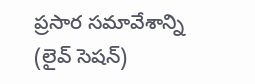ప్రసార సమావేశాన్ని (లైవ్ సెషన్)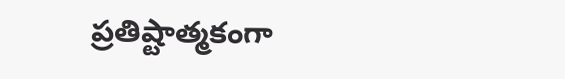ప్రతిష్టాత్మకంగా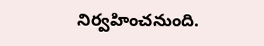నిర్వహించనుంది.